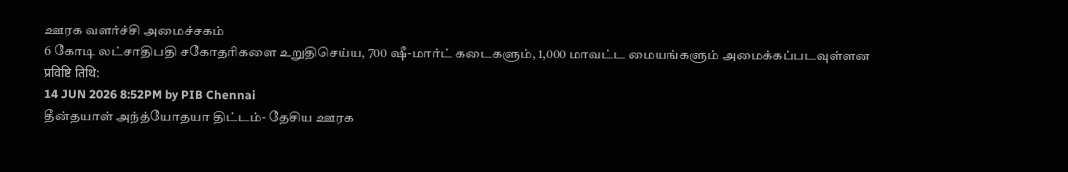ஊரக வளர்ச்சி அமைச்சகம்
6 கோடி லட்சாதிபதி சகோதரிகளை உறுதிசெய்ய, 700 ஷீ-மார்ட் கடைகளும், 1,000 மாவட்ட மையங்களும் அமைக்கப்படவுள்ளன
प्रविष्टि तिथि:
14 JUN 2026 8:52PM by PIB Chennai
தீன்தயாள் அந்த்யோதயா திட்டம்- தேசிய ஊரக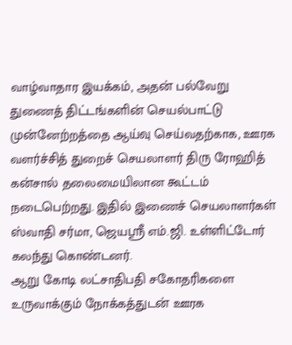வாழ்வாதார இயக்கம், அதன் பல்வேறு துணைத் திட்டங்களின் செயல்பாட்டு முன்னேற்றத்தை ஆய்வு செய்வதற்காக, ஊரக வளர்ச்சித் துறைச் செயலாளர் திரு ரோஹித் கன்சால் தலைமையிலான கூட்டம் நடைபெற்றது. இதில் இணைச் செயலாளர்கள் ஸ்வாதி சர்மா, ஜெயஸ்ரீ எம்.ஜி. உள்ளிட்டோர் கலந்து கொண்டனர்.
ஆறு கோடி லட்சாதிபதி சகோதரிகளை உருவாக்கும் நோக்கத்துடன் ஊரக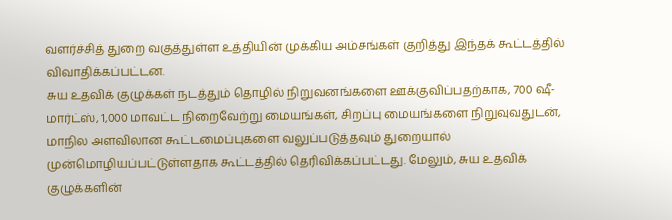வளர்ச்சித் துறை வகுத்துள்ள உத்தியின் முக்கிய அம்சங்கள் குறித்து இந்தக் கூட்டத்தில் விவாதிக்கப்பட்டன.
சுய உதவிக் குழுக்கள் நடத்தும் தொழில் நிறுவனங்களை ஊக்குவிப்பதற்காக, 700 ஷீ-மார்ட்ஸ், 1,000 மாவட்ட நிறைவேற்று மையங்கள், சிறப்பு மையங்களை நிறுவுவதுடன், மாநில அளவிலான கூட்டமைப்புகளை வலுப்படுத்தவும் துறையால் முன்மொழியப்பட்டுள்ளதாக கூட்டத்தில் தெரிவிக்கப்பட்டது. மேலும், சுய உதவிக் குழுக்களின்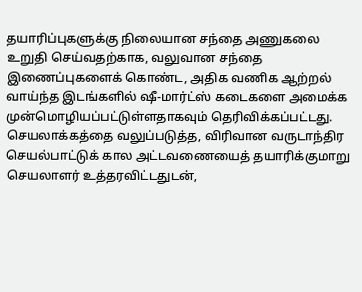தயாரிப்புகளுக்கு நிலையான சந்தை அணுகலை உறுதி செய்வதற்காக, வலுவான சந்தை இணைப்புகளைக் கொண்ட, அதிக வணிக ஆற்றல் வாய்ந்த இடங்களில் ஷீ-மார்ட்ஸ் கடைகளை அமைக்க முன்மொழியப்பட்டுள்ளதாகவும் தெரிவிக்கப்பட்டது. செயலாக்கத்தை வலுப்படுத்த, விரிவான வருடாந்திர செயல்பாட்டுக் கால அட்டவணையைத் தயாரிக்குமாறு செயலாளர் உத்தரவிட்டதுடன்,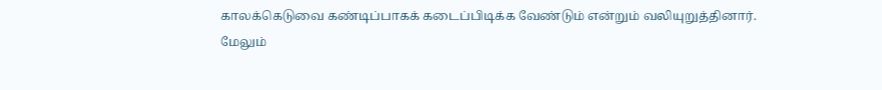காலக்கெடுவை கண்டிப்பாகக் கடைப்பிடிக்க வேண்டும் என்றும் வலியுறுத்தினார்.
மேலும்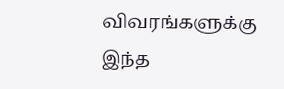விவரங்களுக்கு இந்த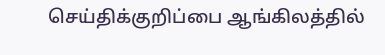செய்திக்குறிப்பை ஆங்கிலத்தில்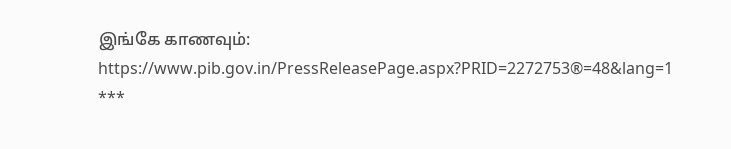இங்கே காணவும்: https://www.pib.gov.in/PressReleasePage.aspx?PRID=2272753®=48&lang=1
***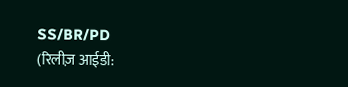SS/BR/PD
(रिलीज़ आईडी: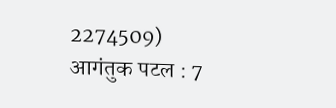2274509)
आगंतुक पटल : 7